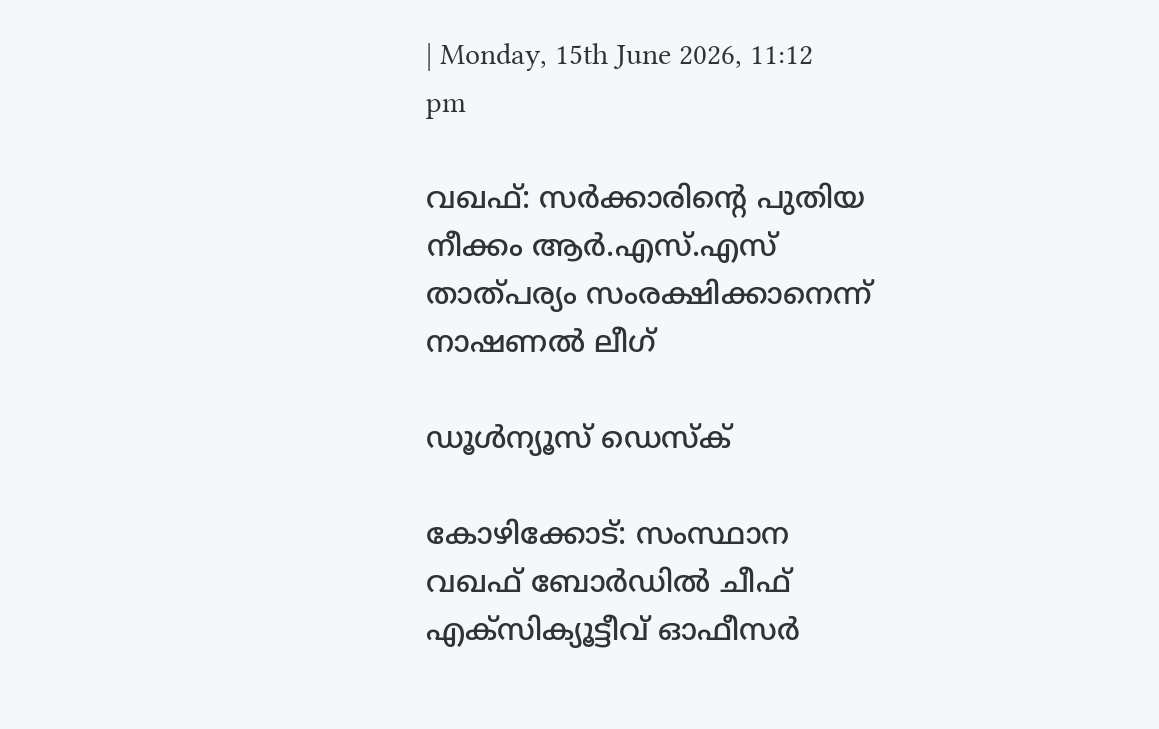| Monday, 15th June 2026, 11:12 pm

വഖഫ്: സര്‍ക്കാരിന്റെ പുതിയ നീക്കം ആര്‍.എസ്.എസ് താത്പര്യം സംരക്ഷിക്കാനെന്ന് നാഷണല്‍ ലീഗ്

ഡൂള്‍ന്യൂസ് ഡെസ്‌ക്

കോഴിക്കോട്: സംസ്ഥാന വഖഫ് ബോര്‍ഡില്‍ ചീഫ് എക്‌സിക്യൂട്ടീവ് ഓഫീസര്‍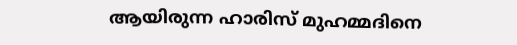ആയിരുന്ന ഹാരിസ് മുഹമ്മദിനെ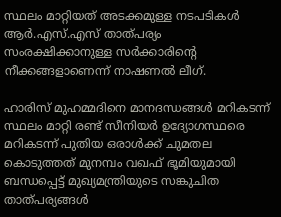സ്ഥലം മാറ്റിയത് അടക്കമുള്ള നടപടികള്‍ ആര്‍.എസ്.എസ് താത്പര്യം സംരക്ഷിക്കാനുള്ള സര്‍ക്കാരിന്റെ നീക്കങ്ങളാണെന്ന് നാഷണല്‍ ലീഗ്.

ഹാരിസ് മുഹമ്മദിനെ മാനദന്ധങ്ങള്‍ മറികടന്ന് സ്ഥലം മാറ്റി രണ്ട് സീനിയര്‍ ഉദ്യോഗസ്ഥരെ മറികടന്ന് പുതിയ ഒരാള്‍ക്ക് ചുമതല കൊടുത്തത് മുനമ്പം വഖഫ് ഭൂമിയുമായി ബന്ധപ്പെട്ട് മുഖ്യമന്ത്രിയുടെ സങ്കുചിത താത്പര്യങ്ങള്‍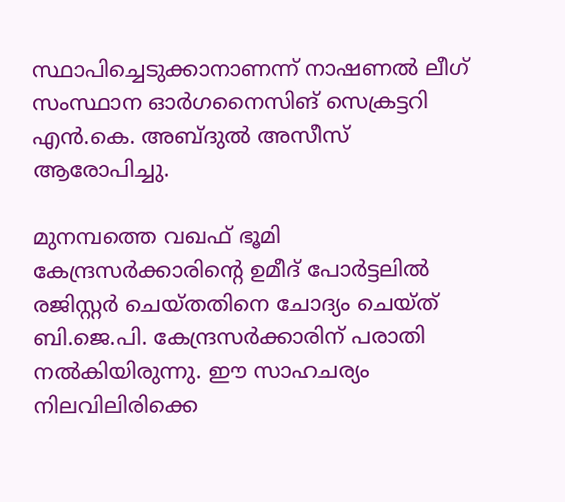സ്ഥാപിച്ചെടുക്കാനാണന്ന് നാഷണല്‍ ലീഗ് സംസ്ഥാന ഓര്‍ഗനൈസിങ് സെക്രട്ടറി എന്‍.കെ. അബ്ദുല്‍ അസീസ് ആരോപിച്ചു.

മുനമ്പത്തെ വഖഫ് ഭൂമി കേന്ദ്രസര്‍ക്കാരിന്റെ ഉമീദ് പോര്‍ട്ടലില്‍ രജിസ്റ്റര്‍ ചെയ്തതിനെ ചോദ്യം ചെയ്ത് ബി.ജെ.പി. കേന്ദ്രസര്‍ക്കാരിന് പരാതി നല്‍കിയിരുന്നു. ഈ സാഹചര്യം നിലവിലിരിക്കെ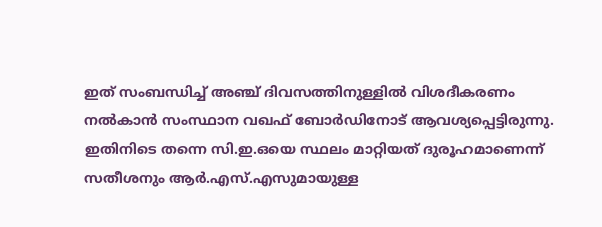ഇത് സംബന്ധിച്ച് അഞ്ച് ദിവസത്തിനുള്ളില്‍ വിശദീകരണം നല്‍കാന്‍ സംസ്ഥാന വഖഫ് ബോര്‍ഡിനോട് ആവശ്യപ്പെട്ടിരുന്നു. ഇതിനിടെ തന്നെ സി.ഇ.ഒയെ സ്ഥലം മാറ്റിയത് ദുരൂഹമാണെന്ന് സതീശനും ആര്‍.എസ്.എസുമായുള്ള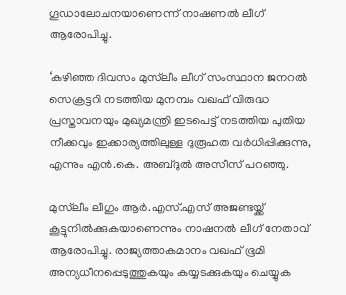ഗൂഡാലോചനയാണെന്ന് നാഷണല്‍ ലീഗ് ആരോപിച്ചു.

‘കഴിഞ്ഞ ദിവസം മുസ്‌ലീം ലീഗ് സംസ്ഥാന ജനറല്‍ സെക്രട്ടറി നടത്തിയ മുനമ്പം വഖഫ് വിരുദ്ധ പ്രസ്താവനയും മുഖ്യമന്ത്രി ഇടപെട്ട് നടത്തിയ പുതിയ നീക്കവും ഇക്കാര്യത്തിലുള്ള ദുരൂഹത വര്‍ധിപ്പിക്കുന്നു, എന്നും എന്‍.കെ. അബ്ദുല്‍ അസീസ് പറഞ്ഞു.

മുസ്‌ലീം ലീഗും ആര്‍.എസ്.എസ് അജണ്ടയ്ക്ക് കൂട്ടുനില്‍ക്കുകയാണെന്നും നാഷനല്‍ ലീഗ് നേതാവ് ആരോപിച്ചു. രാജ്യത്താകമാനം വഖഫ് ഭൂമി അന്യധീനപ്പെടുത്തുകയും കയ്യടക്കുകയും ചെയ്യുക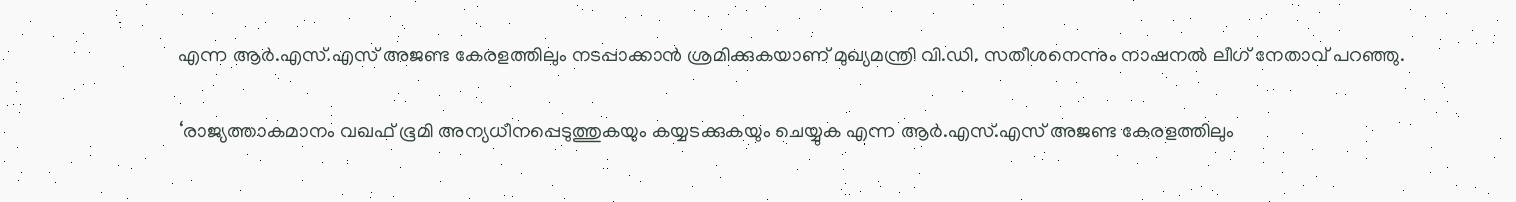എന്ന ആര്‍.എസ്.എസ് അജണ്ട കേരളത്തിലും നടപ്പാക്കാന്‍ ശ്രമിക്കുകയാണ് മുഖ്യമന്ത്രി വി.ഡി. സതീശനെന്നും നാഷനല്‍ ലീഗ് നേതാവ് പറഞ്ഞു.

‘രാജ്യത്താകമാനം വഖഫ് ഭൂമി അന്യധീനപ്പെടുത്തുകയും കയ്യടക്കുകയും ചെയ്യുക എന്ന ആര്‍.എസ്.എസ് അജണ്ട കേരളത്തിലും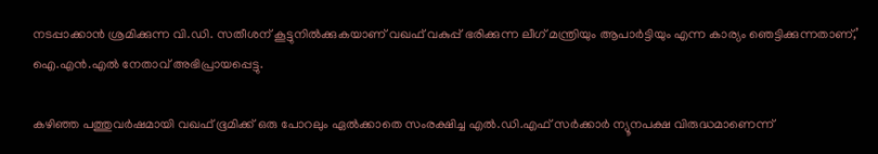നടപ്പാക്കാന്‍ ശ്രമിക്കുന്ന വി.ഡി. സതീശന് കൂട്ടുനില്‍ക്കുകയാണ് വഖഫ് വകുപ്പ് ഭരിക്കുന്ന ലീഗ് മന്ത്രിയും ആപാര്‍ട്ടിയും എന്ന കാര്യം ഞെട്ടിക്കുന്നതാണ്,’ ഐ.എന്‍.എല്‍ നേതാവ് അഭിപ്രായപ്പെട്ടു.

കഴിഞ്ഞ പത്തുവര്‍ഷമായി വഖഫ് ഭൂമിക്ക് ഒരു പോറലും ഏല്‍ക്കാതെ സംരക്ഷിച്ച എല്‍.ഡി.എഫ് സര്‍ക്കാര്‍ ന്യൂനപക്ഷ വിരുദ്ധമാണെന്ന്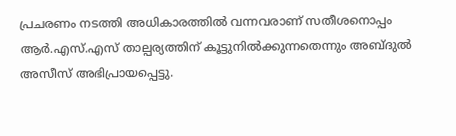പ്രചരണം നടത്തി അധികാരത്തില്‍ വന്നവരാണ് സതീശനൊപ്പം ആര്‍.എസ്.എസ് താല്പര്യത്തിന് കൂട്ടുനില്‍ക്കുന്നതെന്നും അബ്ദുല്‍ അസീസ് അഭിപ്രായപ്പെട്ടു.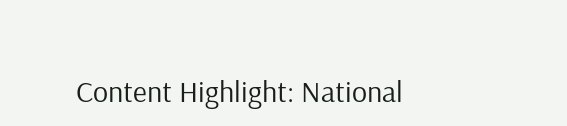Content Highlight: National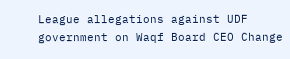League allegations against UDF government on Waqf Board CEO Change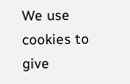We use cookies to give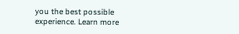you the best possible experience. Learn more